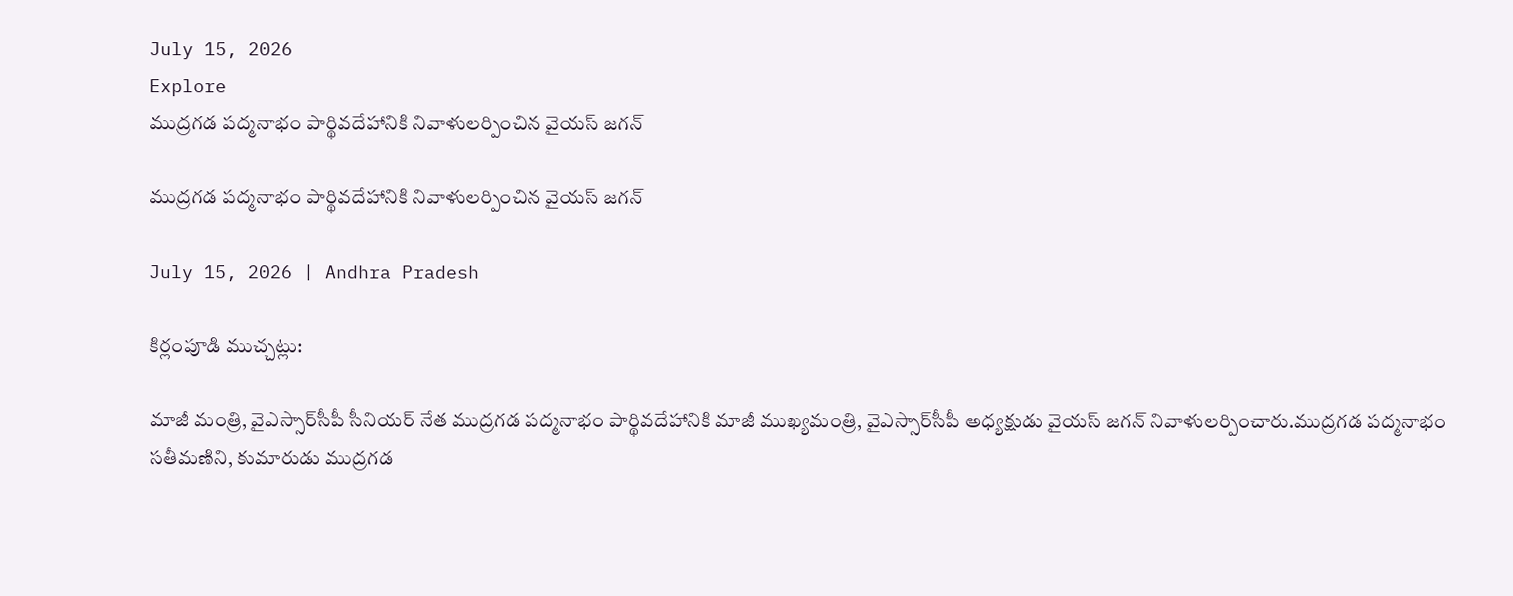July 15, 2026
Explore
ముద్రగడ పద్మనాభం పార్థివదేహానికి నివాళులర్పించిన వైయస్‌ జగన్‌

ముద్రగడ పద్మనాభం పార్థివదేహానికి నివాళులర్పించిన వైయస్‌ జగన్‌

July 15, 2026 | Andhra Pradesh

కిర్లంపూడి ముచ్చట్లు:

మాజీ మంత్రి, వైఎస్సార్‌సీపీ సీనియర్‌ నేత ముద్రగడ పద్మనాభం పార్థివదేహానికి మాజీ ముఖ్యమంత్రి, వైఎస్సార్‌సీపీ అధ్యక్షుడు వైయస్‌ జగన్‌ నివాళులర్పించారు.ముద్రగడ పద్మనాభం సతీమణిని, కుమారుడు ముద్రగడ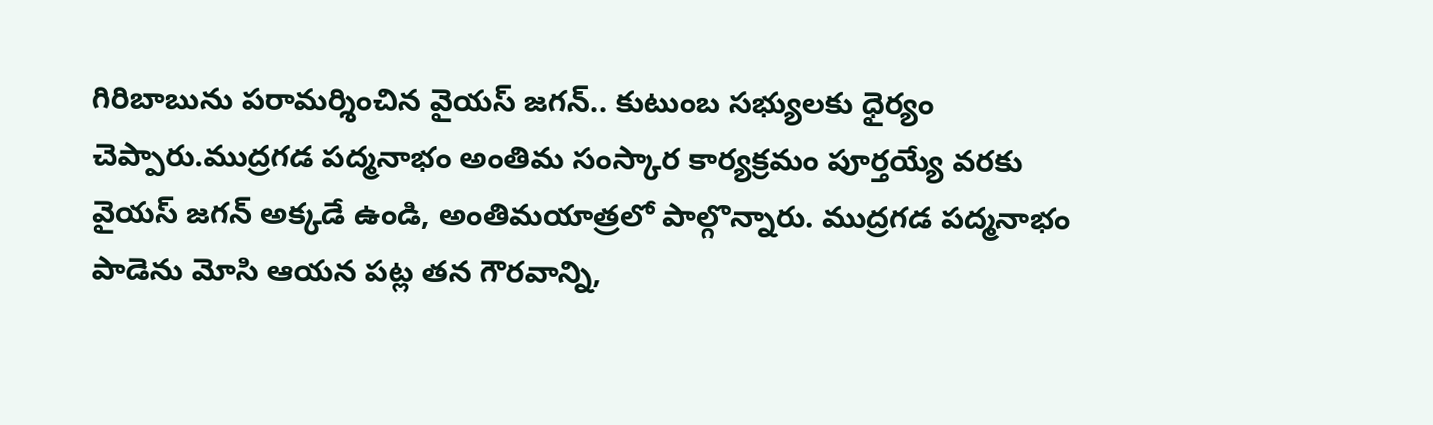గిరిబాబును పరామర్శించిన వైయస్‌ జగన్‌.. కుటుంబ సభ్యులకు ధైర్యం చెప్పారు.ముద్రగడ పద్మనాభం అంతిమ సంస్కార కార్యక్రమం పూర్తయ్యే వరకు వైయస్‌ జగన్‌ అక్కడే ఉండి, అంతిమయాత్రలో పాల్గొన్నారు. ముద్రగడ పద్మనాభం పాడెను మోసి ఆయన పట్ల తన గౌరవాన్ని,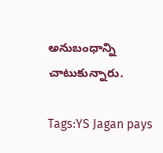అనుబంధాన్ని చాటుకున్నారు.

Tags:YS Jagan pays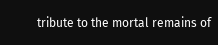tribute to the mortal remains of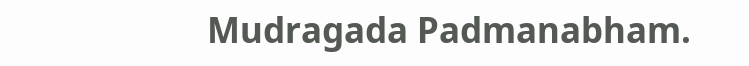Mudragada Padmanabham.